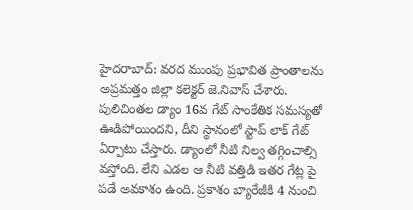హైదరాబాద్: వరద ముంపు ప్రభావిత ప్రాంతాలను అప్రమత్తం జిల్లా కలెక్టర్ జె.నివాస్ చేశారు. పులిచింతల డ్యాం 16వ గేట్ సాంకేతిక సమస్యతో ఊడిపోయిందని, దీని స్థానంలో స్టాప్ లాక్ గేట్ ఏర్పాటు చేస్తారు. డ్యాంలో నీటి నిల్వ తగ్గించాల్సి వస్తోంది. లేని ఎడల ఆ నీటి వత్తిడి ఇతర గేట్ల పై పడే అవకాశం ఉంది. ప్రకాశం బ్యారేజీకి 4 నుంచి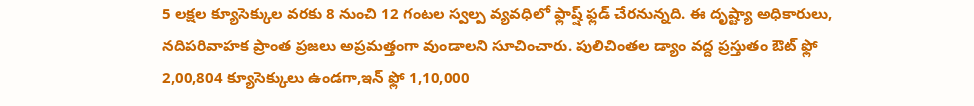5 లక్షల క్యూసెక్కుల వరకు 8 నుంచి 12 గంటల స్వల్ప వ్యవధిలో ఫ్లాష్ష్ ఫ్లడ్ చేరనున్నది. ఈ దృష్ట్యా అధికారులు, నదిపరివాహక ప్రాంత ప్రజలు అప్రమత్తంగా వుండాలని సూచించారు. పులిచింతల డ్యాం వద్ద ప్రస్తుతం ఔట్ ఫ్లో 2,00,804 క్యూసెక్కులు ఉండగా,ఇన్ ఫ్లో 1,10,000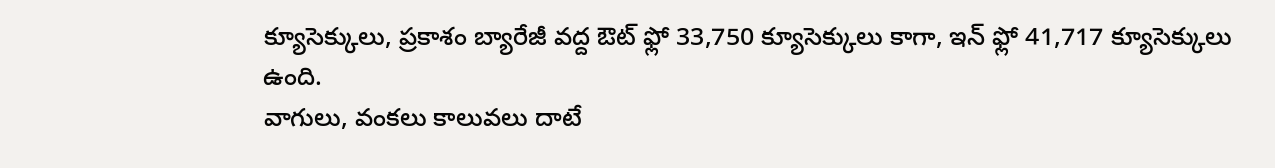క్యూసెక్కులు, ప్రకాశం బ్యారేజీ వద్ద ఔట్ ఫ్లో 33,750 క్యూసెక్కులు కాగా, ఇన్ ఫ్లో 41,717 క్యూసెక్కులు ఉంది.
వాగులు, వంకలు కాలువలు దాటే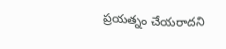ప్రయత్నం చేయరాదని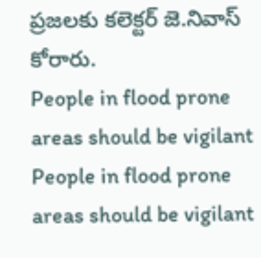ప్రజలకు కలెక్టర్ జె.నివాస్ కోరారు.
People in flood prone areas should be vigilant
People in flood prone areas should be vigilant